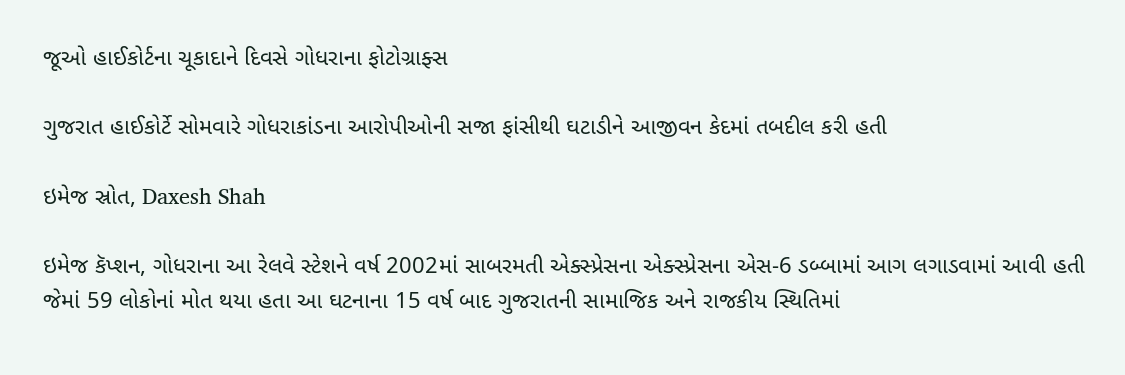જૂઓ હાઈકોર્ટના ચૂકાદાને દિવસે ગોધરાના ફોટોગ્રાફ્સ

ગુજરાત હાઈકોર્ટે સોમવારે ગોધરાકાંડના આરોપીઓની સજા ફાંસીથી ઘટાડીને આજીવન કેદમાં તબદીલ કરી હતી

ઇમેજ સ્રોત, Daxesh Shah

ઇમેજ કૅપ્શન, ગોધરાના આ રેલવે સ્ટેશને વર્ષ 2002માં સાબરમતી એક્સ્પ્રેસના એક્સ્પ્રેસના એસ-6 ડબ્બામાં આગ લગાડવામાં આવી હતી જેમાં 59 લોકોનાં મોત થયા હતા આ ઘટનાના 15 વર્ષ બાદ ગુજરાતની સામાજિક અને રાજકીય સ્થિતિમાં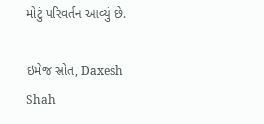મોટું પરિવર્તન આવ્યું છે.

ઇમેજ સ્રોત, Daxesh Shah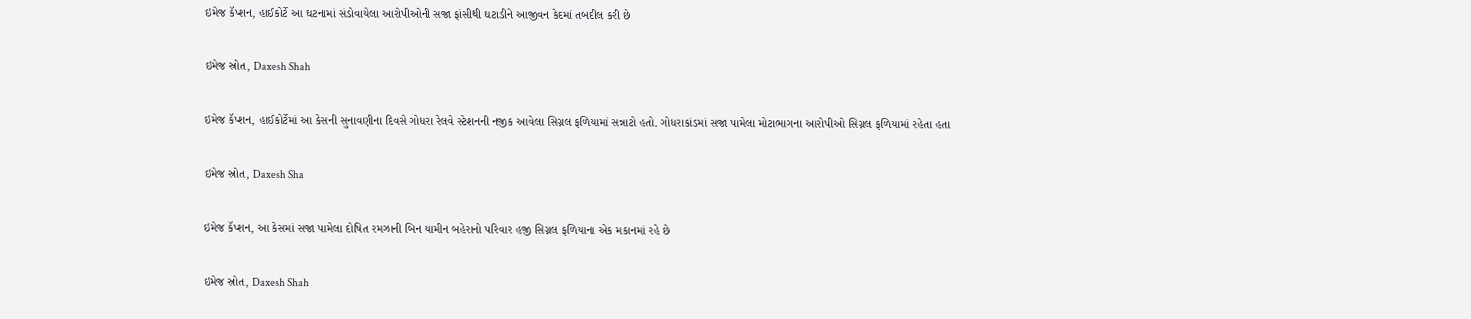ઇમેજ કૅપ્શન, હાઈકોર્ટે આ ઘટનામાં સંડોવાયેલા આરોપીઓની સજા ફાંસીથી ઘટાડીને આજીવન કેદમાં તબદીલ કરી છે

ઇમેજ સ્રોત, Daxesh Shah

ઇમેજ કૅપ્શન, હાઈકોર્ટેમાં આ કેસની સુનાવણીના દિવસે ગોધરા રેલવે સ્ટેશનની નજીક આવેલા સિગ્નલ ફળિયામાં સન્નાટો હતો. ગોધરાકાંડમાં સજા પામેલા મોટાભાગના આરોપીઓ સિગ્નલ ફળિયામાં રહેતા હતા

ઇમેજ સ્રોત, Daxesh Sha

ઇમેજ કૅપ્શન, આ કેસમાં સજા પામેલા દોષિત રમઝાની બિન યામીન બહેરાનો પરિવાર હજી સિગ્નલ ફળિયાના એક મકાનમાં રહે છે

ઇમેજ સ્રોત, Daxesh Shah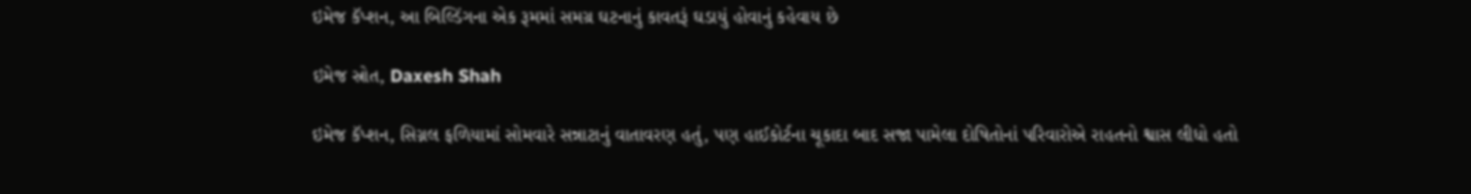ઇમેજ કૅપ્શન, આ બિલ્ડિંગના એક રૂમમાં સમગ્ર ઘટનાનું કાવતરૂં ઘડાયું હોવાનું કહેવાય છે

ઇમેજ સ્રોત, Daxesh Shah

ઇમેજ કૅપ્શન, સિગ્નલ ફળિયામાં સોમવારે સન્નાટાનું વાતાવરણ હતું, પણ હાઈકોર્ટના ચૂકાદા બાદ સજા પામેલા દોષિતોનાં પરિવારોએ રાહતનો શ્વાસ લીધો હતો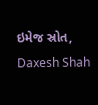ઇમેજ સ્રોત, Daxesh Shah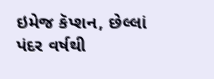ઇમેજ કૅપ્શન, છેલ્લાં પંદર વર્ષથી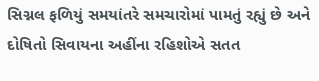સિગ્નલ ફળિયું સમયાંતરે સમચારોમાં પામતું રહ્યું છે અને દોષિતો સિવાયના અહીંના રહિશોએ સતત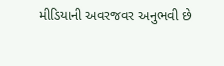મીડિયાની અવરજવર અનુભવી છે